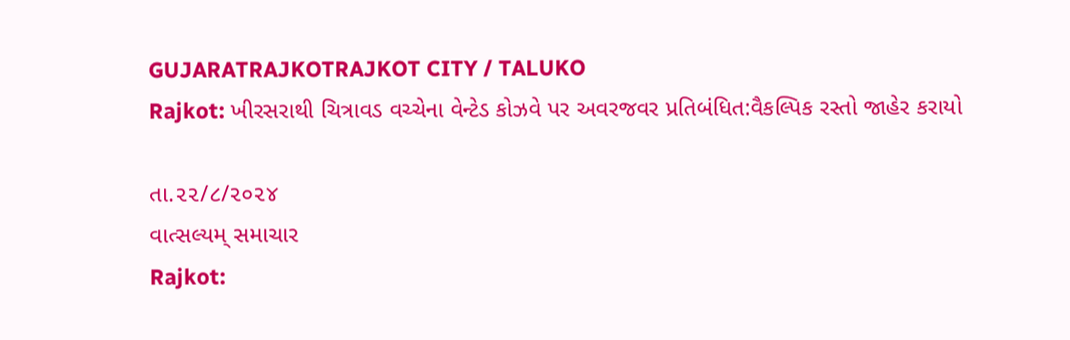GUJARATRAJKOTRAJKOT CITY / TALUKO
Rajkot: ખીરસરાથી ચિત્રાવડ વચ્ચેના વેન્ટેડ કોઝવે પર અવરજવર પ્રતિબંધિત:વૈકલ્પિક રસ્તો જાહેર કરાયો

તા.૨૨/૮/૨૦૨૪
વાત્સલ્યમ્ સમાચાર
Rajkot: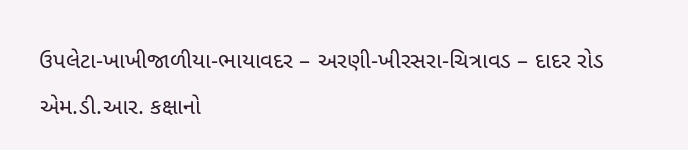ઉપલેટા-ખાખીજાળીયા-ભાયાવદર – અરણી-ખીરસરા-ચિત્રાવડ – દાદર રોડ એમ.ડી.આર. કક્ષાનો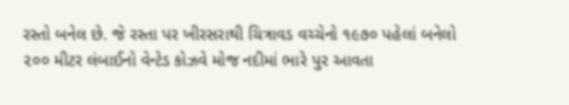રસ્તો બનેલ છે. જે રસ્તા પર ખીરસરાથી ચિત્રાવડ વચ્ચેનો ૧૯૭૦ પહેલાં બનેલો ૨૦૦ મીટર લંબાઈનો વેન્ટેડ કોઝવે મોજ નદીમાં ભારે પુર આવતા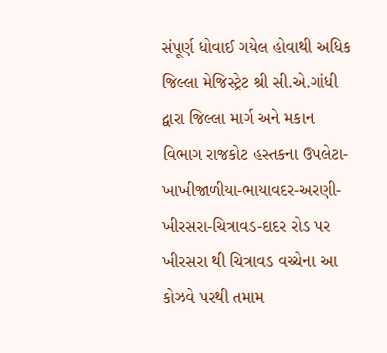સંપૂર્ણ ધોવાઈ ગયેલ હોવાથી અધિક જિલ્લા મેજિસ્ટ્રેટ શ્રી સી.એ.ગાંધી દ્વારા જિલ્લા માર્ગ અને મકાન વિભાગ રાજકોટ હસ્તકના ઉપલેટા-ખાખીજાળીયા-ભાયાવદર-અરણી-ખીરસરા-ચિત્રાવડ-દાદર રોડ પર ખીરસરા થી ચિત્રાવડ વચ્ચેના આ કોઝવે પરથી તમામ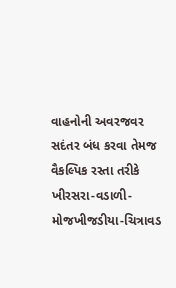વાહનોની અવરજવર સદંતર બંધ કરવા તેમજ વૈકલ્પિક રસ્તા તરીકે ખીરસરા-વડાળી-મોજખીજડીયા-ચિત્રાવડ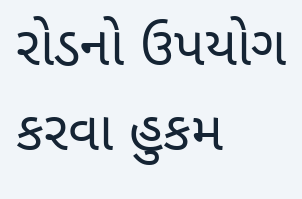રોડનો ઉપયોગ કરવા હુકમ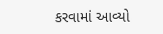કરવામાં આવ્યો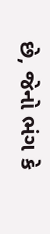છે, જેનો ભંગ કે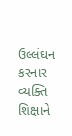ઉલ્લંઘન કરનાર વ્યક્તિ શિક્ષાને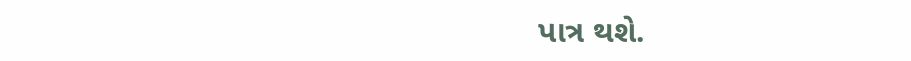પાત્ર થશે.